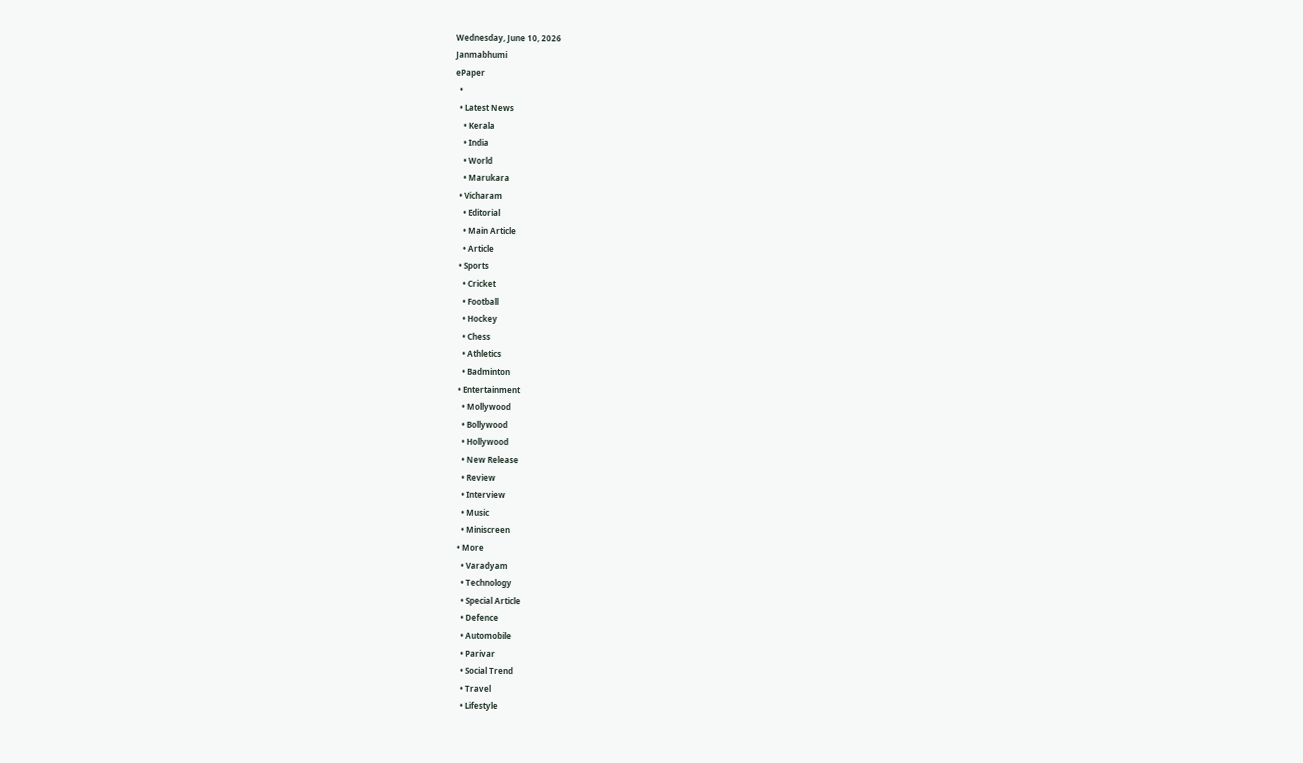Wednesday, June 10, 2026
Janmabhumi
ePaper
  •
  • Latest News
    • Kerala
    • India
    • World
    • Marukara
  • Vicharam
    • Editorial
    • Main Article
    • Article
  • Sports
    • Cricket
    • Football
    • Hockey
    • Chess
    • Athletics
    • Badminton
  • Entertainment
    • Mollywood
    • Bollywood
    • Hollywood
    • New Release
    • Review
    • Interview
    • Music
    • Miniscreen
  • More
    • Varadyam
    • Technology
    • Special Article
    • Defence
    • Automobile
    • Parivar
    • Social Trend
    • Travel
    • Lifestyle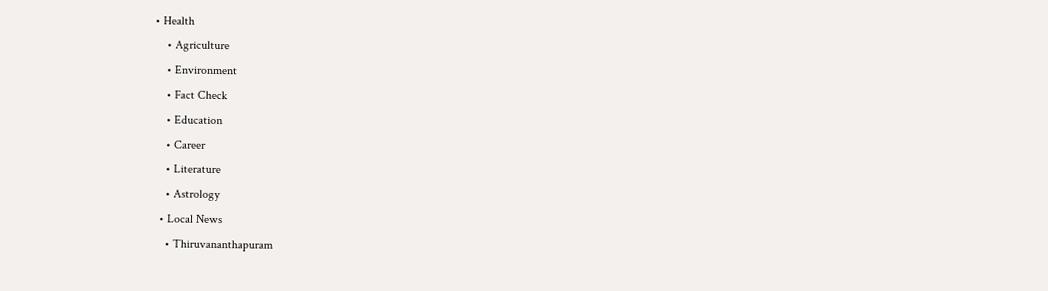• Health
    • Agriculture
    • Environment
    • Fact Check
    • Education
    • Career
    • Literature
    • Astrology
  • Local News
    • Thiruvananthapuram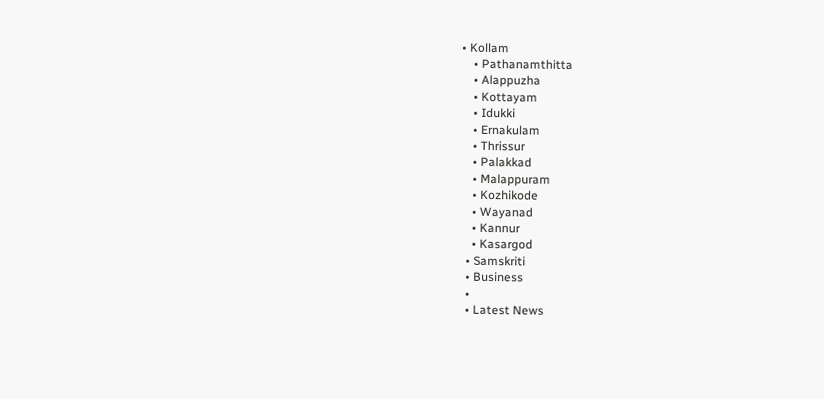• Kollam
    • Pathanamthitta
    • Alappuzha
    • Kottayam
    • Idukki
    • Ernakulam
    • Thrissur
    • Palakkad
    • Malappuram
    • Kozhikode
    • Wayanad
    • Kannur
    • Kasargod
  • Samskriti
  • Business
  •
  • Latest News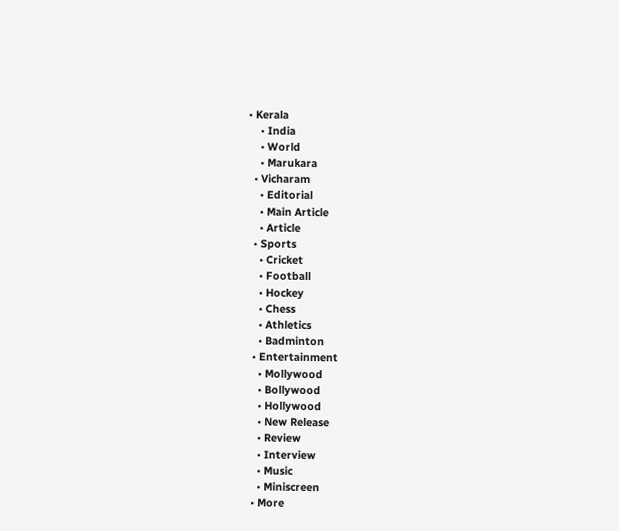• Kerala
    • India
    • World
    • Marukara
  • Vicharam
    • Editorial
    • Main Article
    • Article
  • Sports
    • Cricket
    • Football
    • Hockey
    • Chess
    • Athletics
    • Badminton
  • Entertainment
    • Mollywood
    • Bollywood
    • Hollywood
    • New Release
    • Review
    • Interview
    • Music
    • Miniscreen
  • More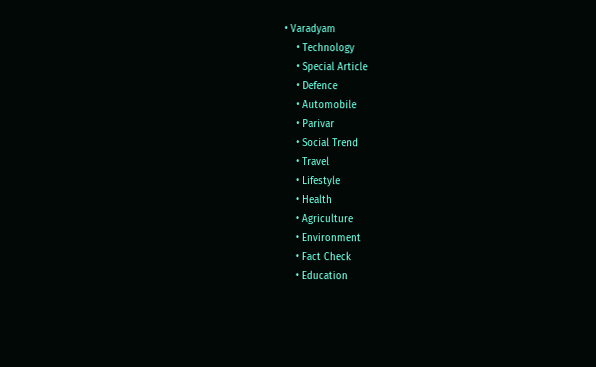• Varadyam
    • Technology
    • Special Article
    • Defence
    • Automobile
    • Parivar
    • Social Trend
    • Travel
    • Lifestyle
    • Health
    • Agriculture
    • Environment
    • Fact Check
    • Education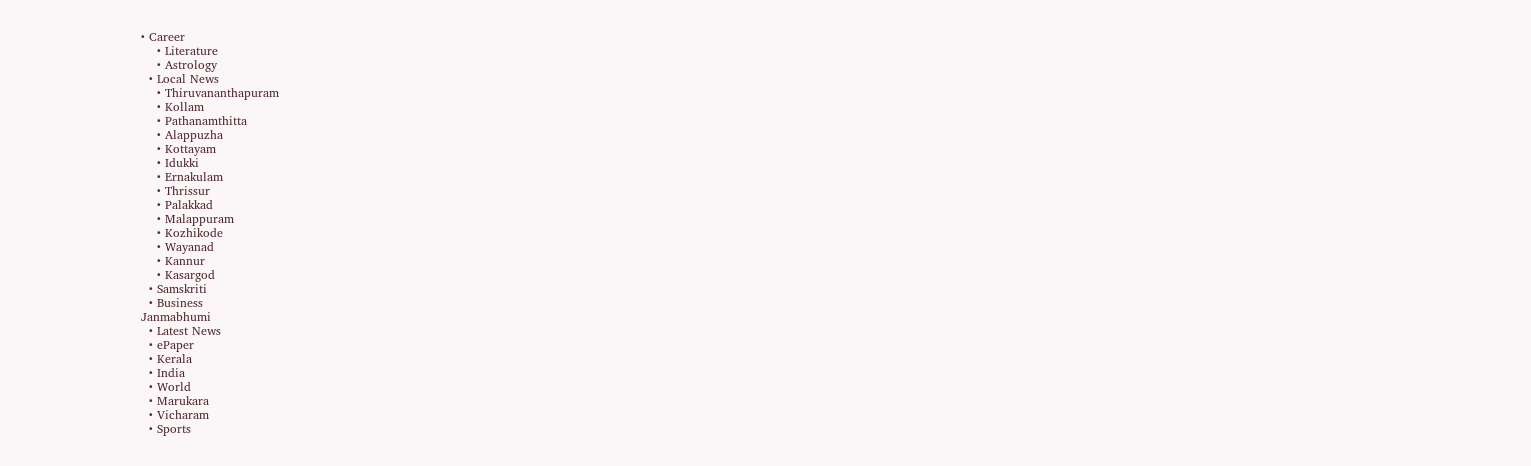• Career
    • Literature
    • Astrology
  • Local News
    • Thiruvananthapuram
    • Kollam
    • Pathanamthitta
    • Alappuzha
    • Kottayam
    • Idukki
    • Ernakulam
    • Thrissur
    • Palakkad
    • Malappuram
    • Kozhikode
    • Wayanad
    • Kannur
    • Kasargod
  • Samskriti
  • Business
Janmabhumi
  • Latest News
  • ePaper
  • Kerala
  • India
  • World
  • Marukara
  • Vicharam
  • Sports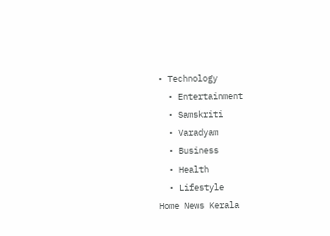• Technology
  • Entertainment
  • Samskriti
  • Varadyam
  • Business
  • Health
  • Lifestyle
Home News Kerala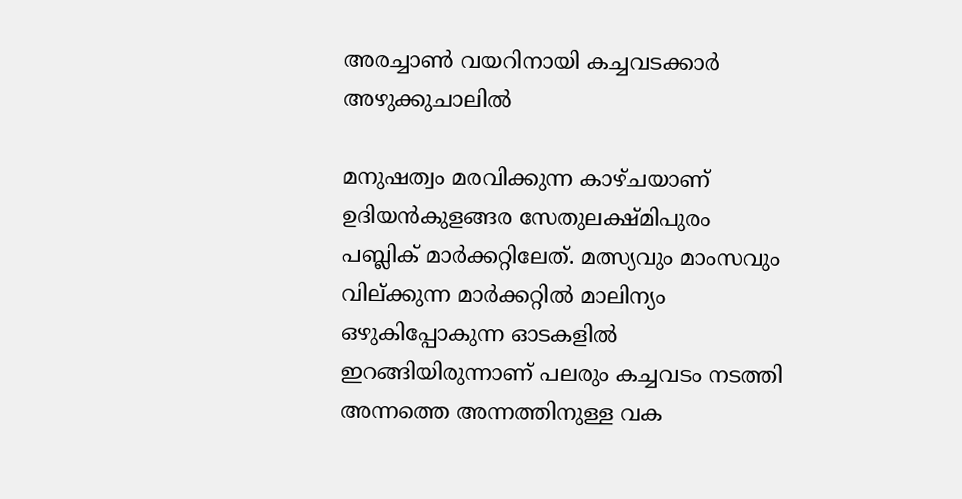അരച്ചാണ്‍ വയറിനായി കച്ചവടക്കാര്‍ അഴുക്കുചാലില്‍

മനുഷത്വം മരവിക്കുന്ന കാഴ്ചയാണ് ഉദിയന്‍കുളങ്ങര സേതുലക്ഷ്മിപുരം പബ്ലിക് മാര്‍ക്കറ്റിലേത്. മത്സ്യവും മാംസവും വില്ക്കുന്ന മാര്‍ക്കറ്റില്‍ മാലിന്യം ഒഴുകിപ്പോകുന്ന ഓടകളില്‍ ഇറങ്ങിയിരുന്നാണ് പലരും കച്ചവടം നടത്തി അന്നത്തെ അന്നത്തിനുള്ള വക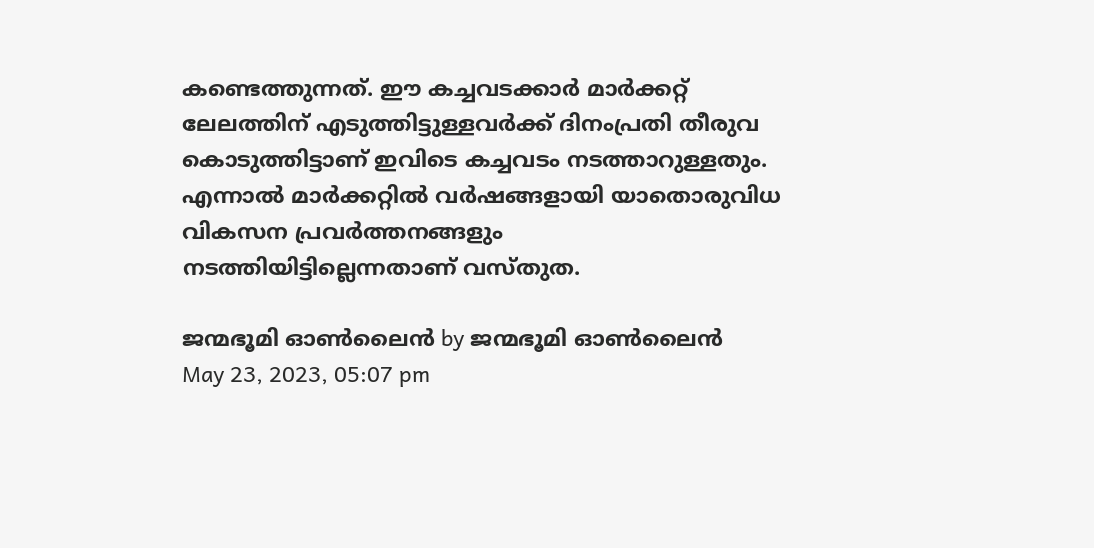കണ്ടെത്തുന്നത്. ഈ കച്ചവടക്കാര്‍ മാര്‍ക്കറ്റ് ലേലത്തിന് എടുത്തിട്ടുള്ളവര്‍ക്ക് ദിനംപ്രതി തീരുവ കൊടുത്തിട്ടാണ് ഇവിടെ കച്ചവടം നടത്താറുള്ളതും. എന്നാല്‍ മാര്‍ക്കറ്റില്‍ വര്‍ഷങ്ങളായി യാതൊരുവിധ വികസന പ്രവര്‍ത്തനങ്ങളും നടത്തിയിട്ടില്ലെന്നതാണ് വസ്തുത.

ജന്മഭൂമി ഓണ്‍ലൈന്‍ by ജന്മഭൂമി ഓണ്‍ലൈന്‍
May 23, 2023, 05:07 pm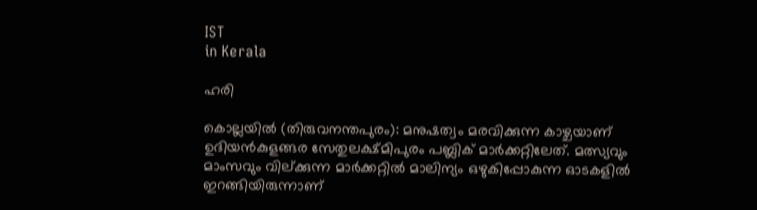IST
in Kerala

ഹരി

കൊല്ലയില്‍ (തിരുവനന്തപുരം): മനുഷത്വം മരവിക്കുന്ന കാഴ്ചയാണ് ഉദിയന്‍കുളങ്ങര സേതുലക്ഷ്മിപുരം പബ്ലിക് മാര്‍ക്കറ്റിലേത്. മത്സ്യവും മാംസവും വില്ക്കുന്ന മാര്‍ക്കറ്റില്‍ മാലിന്യം ഒഴുകിപ്പോകുന്ന ഓടകളില്‍ ഇറങ്ങിയിരുന്നാണ്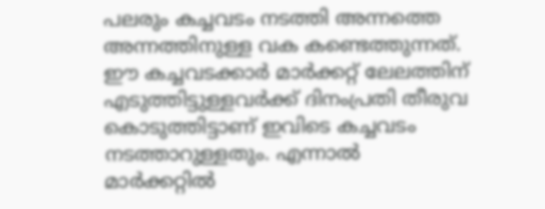പലരും കച്ചവടം നടത്തി അന്നത്തെ അന്നത്തിനുള്ള വക കണ്ടെത്തുന്നത്. ഈ കച്ചവടക്കാര്‍ മാര്‍ക്കറ്റ് ലേലത്തിന് എടുത്തിട്ടുള്ളവര്‍ക്ക് ദിനംപ്രതി തീരുവ കൊടുത്തിട്ടാണ് ഇവിടെ കച്ചവടം നടത്താറുള്ളതും. എന്നാല്‍ മാര്‍ക്കറ്റില്‍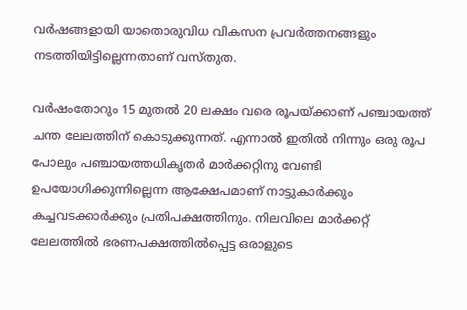വര്‍ഷങ്ങളായി യാതൊരുവിധ വികസന പ്രവര്‍ത്തനങ്ങളും നടത്തിയിട്ടില്ലെന്നതാണ് വസ്തുത.

വര്‍ഷംതോറും 15 മുതല്‍ 20 ലക്ഷം വരെ രൂപയ്‌ക്കാണ് പഞ്ചായത്ത് ചന്ത ലേലത്തിന് കൊടുക്കുന്നത്. എന്നാല്‍ ഇതില്‍ നിന്നും ഒരു രൂപ പോലും പഞ്ചായത്തധികൃതര്‍ മാര്‍ക്കറ്റിനു വേണ്ടി ഉപയോഗിക്കുന്നില്ലെന്ന ആക്ഷേപമാണ് നാട്ടുകാര്‍ക്കും കച്ചവടക്കാര്‍ക്കും പ്രതിപക്ഷത്തിനും. നിലവിലെ മാര്‍ക്കറ്റ് ലേലത്തില്‍ ഭരണപക്ഷത്തില്‍പ്പെട്ട ഒരാളുടെ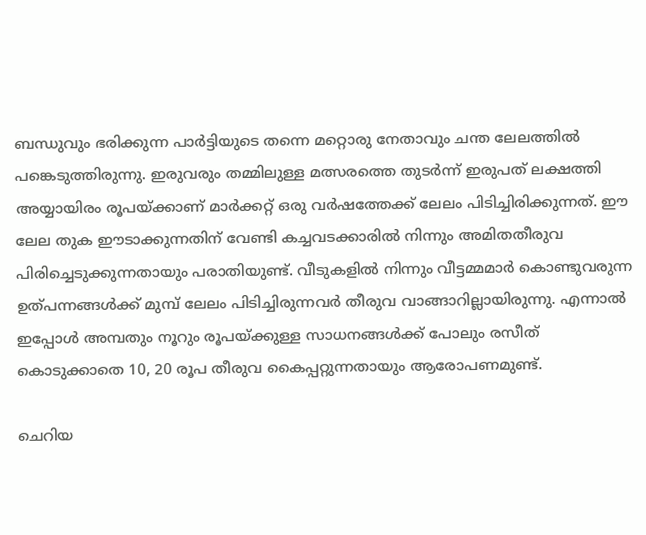ബന്ധുവും ഭരിക്കുന്ന പാര്‍ട്ടിയുടെ തന്നെ മറ്റൊരു നേതാവും ചന്ത ലേലത്തില്‍ പങ്കെടുത്തിരുന്നു. ഇരുവരും തമ്മിലുള്ള മത്സരത്തെ തുടര്‍ന്ന് ഇരുപത് ലക്ഷത്തി അയ്യായിരം രൂപയ്‌ക്കാണ് മാര്‍ക്കറ്റ് ഒരു വര്‍ഷത്തേക്ക് ലേലം പിടിച്ചിരിക്കുന്നത്. ഈ ലേല തുക ഈടാക്കുന്നതിന് വേണ്ടി കച്ചവടക്കാരില്‍ നിന്നും അമിതതീരുവ പിരിച്ചെടുക്കുന്നതായും പരാതിയുണ്ട്. വീടുകളില്‍ നിന്നും വീട്ടമ്മമാര്‍ കൊണ്ടുവരുന്ന ഉത്പന്നങ്ങള്‍ക്ക് മുമ്പ് ലേലം പിടിച്ചിരുന്നവര്‍ തീരുവ വാങ്ങാറില്ലായിരുന്നു. എന്നാല്‍ ഇപ്പോള്‍ അമ്പതും നൂറും രൂപയ്‌ക്കുള്ള സാധനങ്ങള്‍ക്ക് പോലും രസീത് കൊടുക്കാതെ 10, 20 രൂപ തീരുവ കൈപ്പറ്റുന്നതായും ആരോപണമുണ്ട്.

ചെറിയ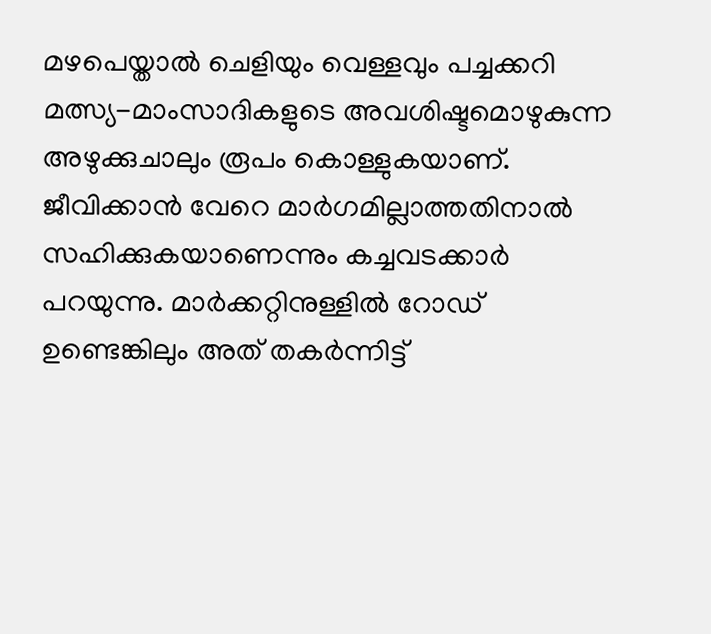മഴപെയ്താല്‍ ചെളിയും വെള്ളവും പച്ചക്കറി മത്സ്യ-മാംസാദികളുടെ അവശിഷ്ടമൊഴുകുന്ന അഴുക്കുചാലും രൂപം കൊള്ളുകയാണ്. ജീവിക്കാന്‍ വേറെ മാര്‍ഗമില്ലാത്തതിനാല്‍ സഹിക്കുകയാണെന്നും കച്ചവടക്കാര്‍ പറയുന്നു. മാര്‍ക്കറ്റിനുള്ളില്‍ റോഡ് ഉണ്ടെങ്കിലും അത് തകര്‍ന്നിട്ട്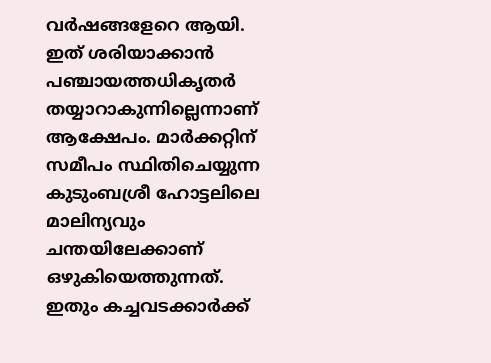വര്‍ഷങ്ങളേറെ ആയി. ഇത് ശരിയാക്കാന്‍ പഞ്ചായത്തധികൃതര്‍ തയ്യാറാകുന്നില്ലെന്നാണ് ആക്ഷേപം. മാര്‍ക്കറ്റിന് സമീപം സ്ഥിതിചെയ്യുന്ന കുടുംബശ്രീ ഹോട്ടലിലെ മാലിന്യവും ചന്തയിലേക്കാണ് ഒഴുകിയെത്തുന്നത്. ഇതും കച്ചവടക്കാര്‍ക്ക്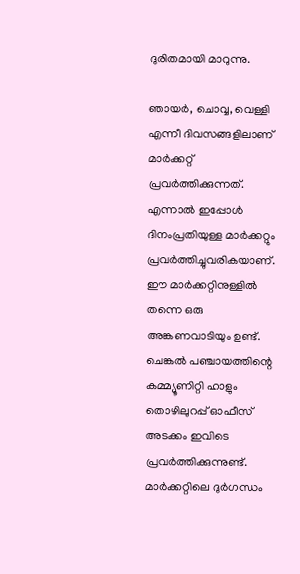ദുരിതമായി മാറുന്നു.

ഞായര്‍, ചൊവ്വ, വെള്ളി എന്നീ ദിവസങ്ങളിലാണ് മാര്‍ക്കറ്റ് പ്രവര്‍ത്തിക്കുന്നത്. എന്നാല്‍ ഇപ്പോള്‍ ദിനംപ്രതിയുള്ള മാര്‍ക്കറ്റും പ്രവര്‍ത്തിച്ചുവരികയാണ്. ഈ മാര്‍ക്കറ്റിനുള്ളില്‍ തന്നെ ഒരു അങ്കണവാടിയും ഉണ്ട്. ചെങ്കല്‍ പഞ്ചായത്തിന്റെ കമ്മ്യൂണിറ്റി ഹാളും തൊഴിലുറപ്പ് ഓഫീസ് അടക്കം ഇവിടെ പ്രവര്‍ത്തിക്കുന്നുണ്ട്. മാര്‍ക്കറ്റിലെ ദുര്‍ഗന്ധം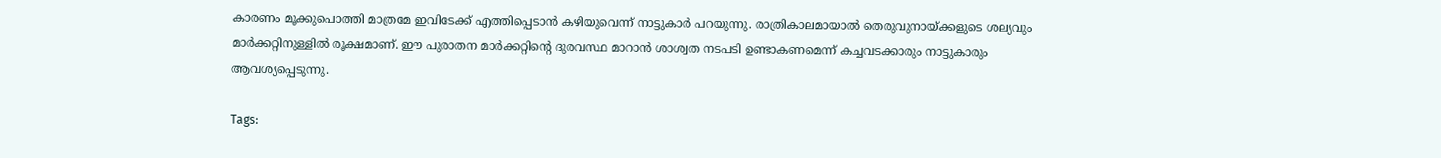കാരണം മൂക്കുപൊത്തി മാത്രമേ ഇവിടേക്ക് എത്തിപ്പെടാന്‍ കഴിയുവെന്ന് നാട്ടുകാര്‍ പറയുന്നു. രാത്രികാലമായാല്‍ തെരുവുനായ്‌ക്കളുടെ ശല്യവും മാര്‍ക്കറ്റിനുള്ളില്‍ രൂക്ഷമാണ്. ഈ പുരാതന മാര്‍ക്കറ്റിന്റെ ദുരവസ്ഥ മാറാന്‍ ശാശ്വത നടപടി ഉണ്ടാകണമെന്ന് കച്ചവടക്കാരും നാട്ടുകാരും ആവശ്യപ്പെടുന്നു.

Tags: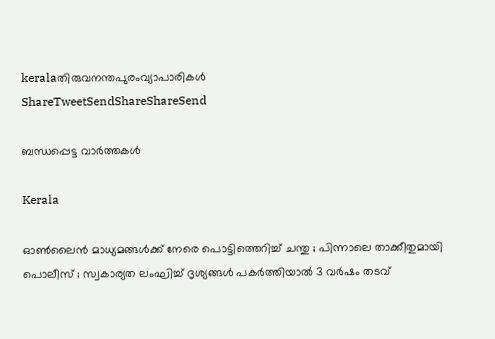keralaതിരുവനന്തപുരംവ്യാപാരികള്‍
ShareTweetSendShareShareSend

ബന്ധപ്പെട്ട വാര്‍ത്തകള്‍

Kerala

ഓൺലൈൻ മാധ്യമങ്ങൾക്ക് നേരെ പൊട്ടിത്തെറിച്ച് ചന്തു ; പിന്നാലെ താക്കീതുമായി പൊലീസ് ; സ്വകാര്യത ലംഘിച്ച് ദൃശ്യങ്ങൾ പകർത്തിയാൽ 3 വർഷം തടവ്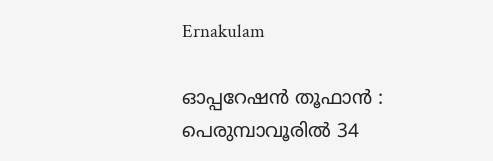Ernakulam

ഓപ്പറേഷൻ തൂഫാൻ : പെരുമ്പാവൂരിൽ 34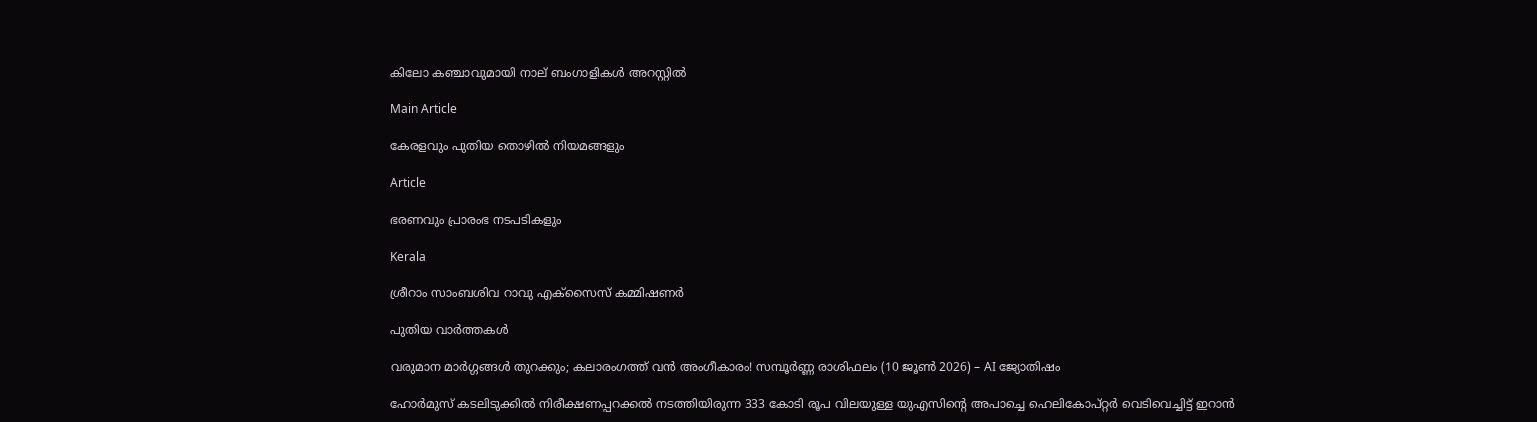കിലോ കഞ്ചാവുമായി നാല് ബംഗാളികൾ അറസ്റ്റിൽ

Main Article

കേരളവും പുതിയ തൊഴില്‍ നിയമങ്ങളും

Article

ഭരണവും പ്രാരംഭ നടപടികളും

Kerala

ശ്രീറാം സാംബശിവ റാവു എക്‌സൈസ് കമ്മിഷണര്‍

പുതിയ വാര്‍ത്തകള്‍

വരുമാന മാർഗ്ഗങ്ങൾ തുറക്കും; കലാരംഗത്ത് വൻ അംഗീകാരം! സമ്പൂർണ്ണ രാശിഫലം (10 ജൂൺ 2026) – AI ജ്യോതിഷം

ഹോര്‍മുസ് കടലിടുക്കില്‍ നിരീക്ഷണപ്പറക്കല്‍ നടത്തിയിരുന്ന 333 കോടി രൂപ വിലയുള്ള യുഎസിന്റെ അപാച്ചെ ഹെലികോപ്റ്റര്‍ വെടിവെച്ചിട്ട് ഇറാന്‍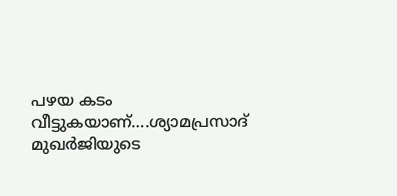പഴയ കടം വീട്ടുകയാണ്….ശ്യാമപ്രസാദ് മുഖര്‍ജിയുടെ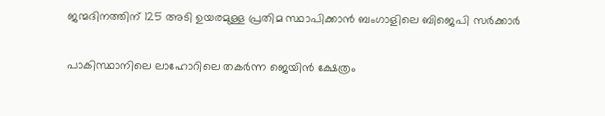ജന്മദിനത്തിന് 125 അടി ഉയരമുള്ള പ്രതിമ സ്ഥാപിക്കാന്‍ ബംഗാളിലെ ബിജെപി സര്‍ക്കാര്‍

പാകിസ്ഥാനിലെ ലാഹോറിലെ തകര്‍ന്ന ജെയിന്‍ ക്ഷേത്രം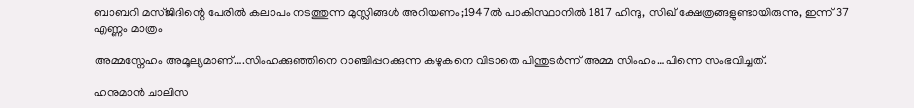ബാബറി മസ്ജിദിന്റെ പേരില്‍ കലാപം നടത്തുന്ന മുസ്ലിങ്ങള്‍ അറിയണം;1947ല്‍ പാകിസ്ഥാനില്‍ 1817 ഹിന്ദു, സിഖ് ക്ഷേത്രങ്ങളുണ്ടായിരുന്നു, ഇന്ന് 37 എണ്ണം മാത്രം

അമ്മസ്നേഹം അമൂല്യമാണ്….സിംഹക്കുഞ്ഞിനെ റാഞ്ചിപ്പറക്കുന്ന കഴുകനെ വിടാതെ പിന്തുടര്‍ന്ന് അമ്മ സിംഹം…പിന്നെ സംഭവിച്ചത്.

ഹനുമാൻ ചാലിസ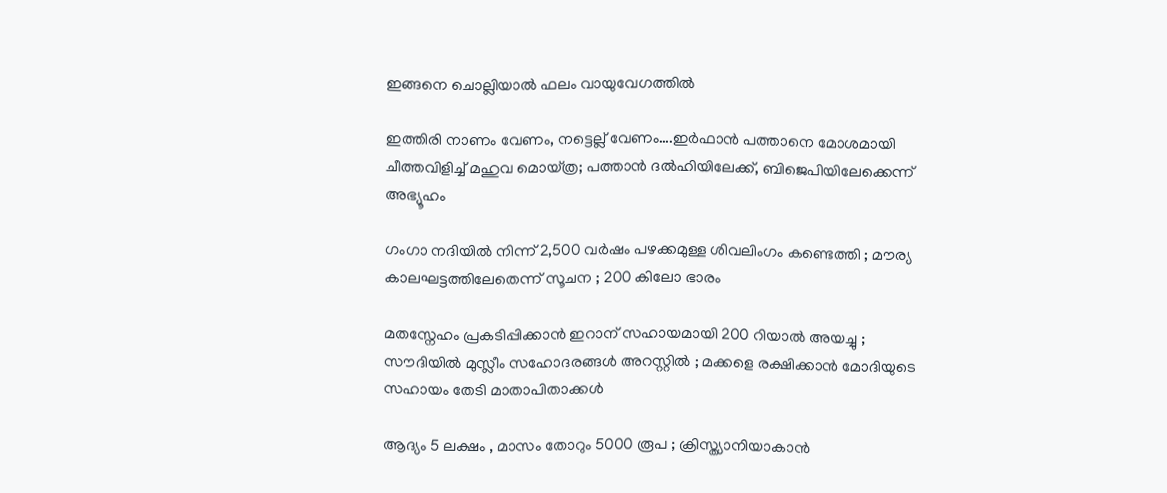ഇങ്ങനെ ചൊല്ലിയാൽ ഫലം വായുവേഗത്തിൽ

ഇത്തിരി നാണം വേണം, നട്ടെല്ല് വേണം….ഇര്‍ഫാന്‍ പത്താനെ മോശമായി ചീത്തവിളിച്ച് മഹുവ മൊയ്ത്ര; പത്താന്‍ ദല്‍ഹിയിലേക്ക്, ബിജെപിയിലേക്കെന്ന് അഭ്യൂഹം

ഗംഗാ നദിയിൽ നിന്ന് 2,500 വർഷം പഴക്കമുള്ള ശിവലിംഗം കണ്ടെത്തി ; മൗര്യ കാലഘട്ടത്തിലേതെന്ന് സൂചന ; 200 കിലോ ഭാരം

മതസ്നേഹം പ്രകടിപ്പിക്കാൻ ഇറാന് സഹായമായി 200 റിയാൽ അയച്ചു ; സൗദിയിൽ മുസ്ലീം സഹോദരങ്ങൾ അറസ്റ്റിൽ ; മക്കളെ രക്ഷിക്കാൻ മോദിയുടെ സഹായം തേടി മാതാപിതാക്കൾ

ആദ്യം 5 ലക്ഷം , മാസം തോറും 5000 രൂപ ; ക്രിസ്ത്യാനിയാകാൻ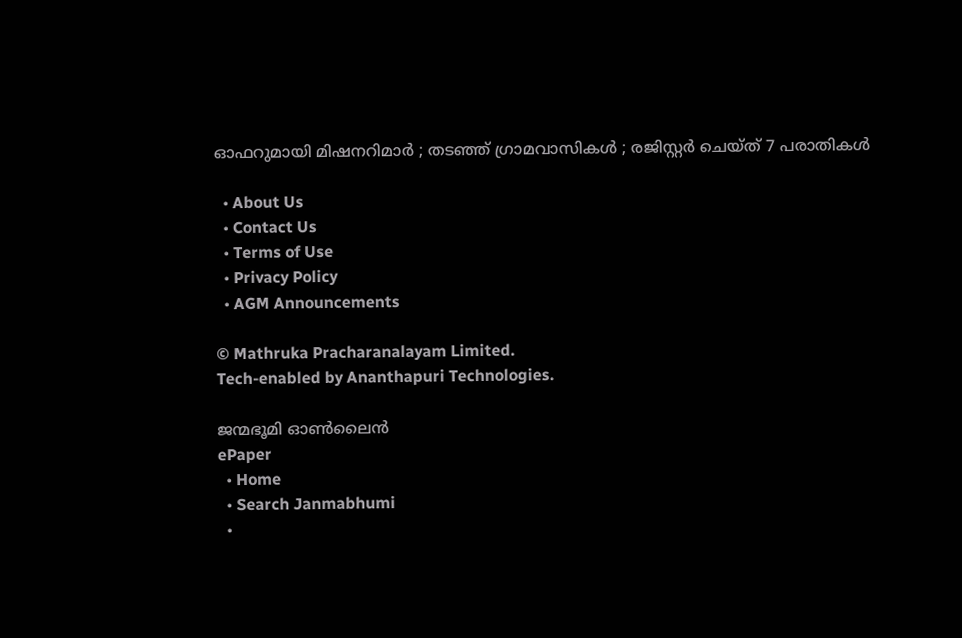ഓഫറുമായി മിഷനറിമാർ ; തടഞ്ഞ് ഗ്രാമവാസികൾ ; രജിസ്റ്റർ ചെയ്ത് 7 പരാതികൾ

  • About Us
  • Contact Us
  • Terms of Use
  • Privacy Policy
  • AGM Announcements

© Mathruka Pracharanalayam Limited.
Tech-enabled by Ananthapuri Technologies.

ജന്മഭൂമി ഓണ്‍ലൈന്‍
ePaper
  • Home
  • Search Janmabhumi
  •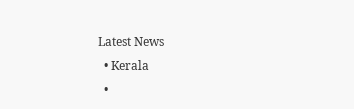Latest News
  • Kerala
  •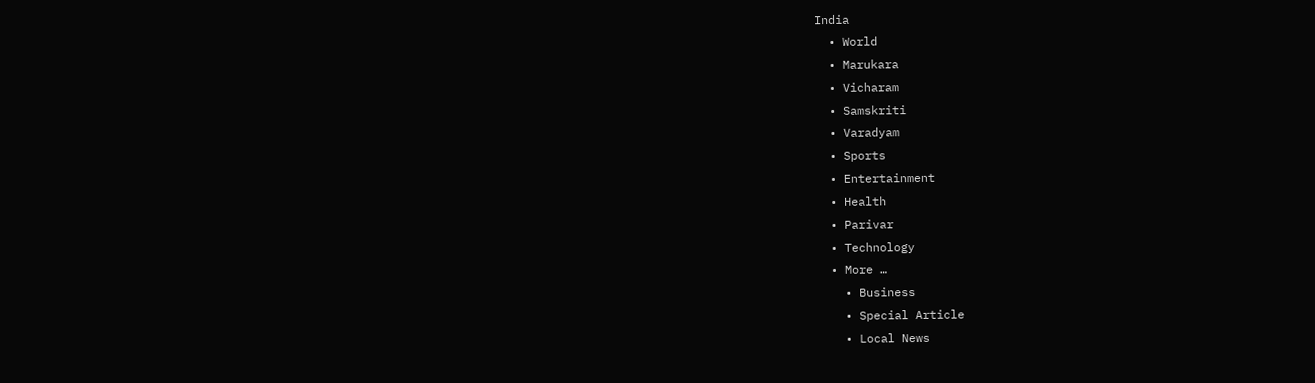India
  • World
  • Marukara
  • Vicharam
  • Samskriti
  • Varadyam
  • Sports
  • Entertainment
  • Health
  • Parivar
  • Technology
  • More …
    • Business
    • Special Article
    • Local News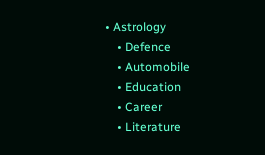• Astrology
    • Defence
    • Automobile
    • Education
    • Career
    • Literature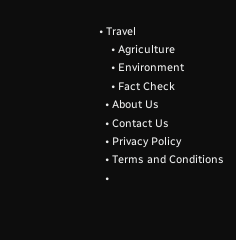• Travel
    • Agriculture
    • Environment
    • Fact Check
  • About Us
  • Contact Us
  • Privacy Policy
  • Terms and Conditions
  •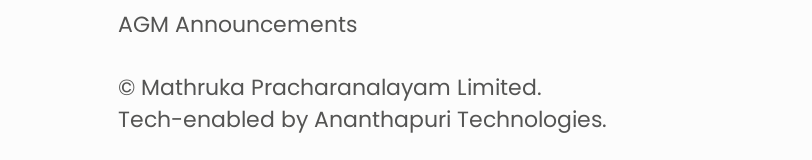AGM Announcements

© Mathruka Pracharanalayam Limited.
Tech-enabled by Ananthapuri Technologies.